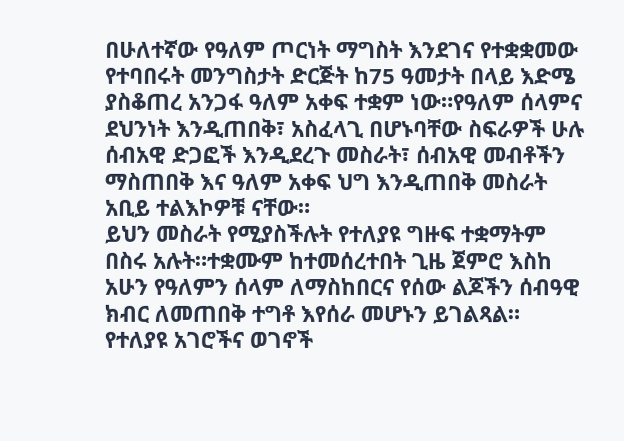በሁለተኛው የዓለም ጦርነት ማግስት እንደገና የተቋቋመው የተባበሩት መንግስታት ድርጅት ከ75 ዓመታት በላይ እድሜ ያስቆጠረ አንጋፋ ዓለም አቀፍ ተቋም ነው።የዓለም ሰላምና ደህንነት እንዲጠበቅ፣ አስፈላጊ በሆኑባቸው ስፍራዎች ሁሉ ሰብአዊ ድጋፎች እንዲደረጉ መስራት፣ ሰብአዊ መብቶችን ማስጠበቅ እና ዓለም አቀፍ ህግ እንዲጠበቅ መስራት አቢይ ተልእኮዎቹ ናቸው።
ይህን መስራት የሚያስችሉት የተለያዩ ግዙፍ ተቋማትም በስሩ አሉት።ተቋሙም ከተመሰረተበት ጊዜ ጀምሮ እስከ አሁን የዓለምን ሰላም ለማስከበርና የሰው ልጆችን ሰብዓዊ ክብር ለመጠበቅ ተግቶ እየሰራ መሆኑን ይገልጻል።
የተለያዩ አገሮችና ወገኖች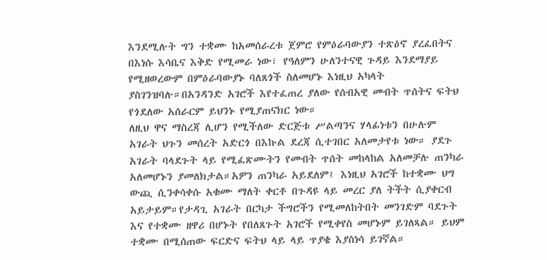እንደሚሉት ግን ተቋሙ ከአመሰራረቱ ጀምሮ የምዕራባውያን ተጽዕኖ ያረፈበትና በእነሱ እሳቤና እቅድ የሚመራ ነው፣ የዓለምን ሁለንተናዊ ጉዳይ እንደማያይ የሚዘወረውም በምዕራባውያኑ ባለጸጎች ስለመሆኑ እነዚህ አካላት ያስገንዝባሉ።በአንዳንድ አገሮች እየተፈጠረ ያለው የሰብአዊ መብት ጥሰትና ፍትህ የጎደለው አሰራርም ይህንኑ የሚያጠናክር ነው።
ለዚህ ዋና ማስረጃ ሊሆን የሚችለው ድርጅቱ ሥልጣንና ሃላፊነቱን በሁሉም አገራት ህጉን መሰረት አድርጎ በእኩል ደረጃ ሲተገበር አለመታየቱ ነው። ያደጉ አገራት ባላደጉት ላይ የሚፈጽሙትን የመብት ጥሰት መከላከል አለመቻሉ ጠንካራ አለመሆኑን ያመለክታል።አዎን ጠንካራ አይደለም፤ እነዚህ አገሮች ከተቋሙ ህግ ውጪ ሲንቀሳቀሱ አቁሙ ማለት ቀርቶ በጉዳዩ ላይ መረር ያለ ትችት ሲያቀርብ አይታይም።የታዳጊ አገራት በርካታ ችግሮችን የሚመለከትበት መንገድም ባደጉት እና የተቋሙ ዘዋሪ በሆኑት የበለጸጉት አገሮች የሚቀየስ መሆኑም ይገለጻል። ይህም ተቋሙ በሚሰጠው ፍርድና ፍትህ ላይ ላይ ጥያቄ እያስነሳ ይገኛል።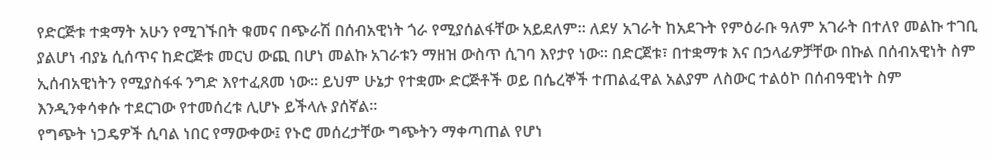የድርጅቱ ተቋማት አሁን የሚገኙበት ቁመና በጭራሽ በሰብአዊነት ጎራ የሚያሰልፋቸው አይደለም። ለደሃ አገራት ከአደጉት የምዕራቡ ዓለም አገራት በተለየ መልኩ ተገቢ ያልሆነ ብያኔ ሲሰጥና ከድርጅቱ መርህ ውጪ በሆነ መልኩ አገራቱን ማዘዝ ውስጥ ሲገባ እየታየ ነው። በድርጀቱ፣ በተቋማቱ እና በኃላፊዎቻቸው በኩል በሰብአዊነት ስም ኢሰብአዊነትን የሚያስፋፋ ንግድ እየተፈጸመ ነው። ይህም ሁኔታ የተቋሙ ድርጅቶች ወይ በሴረኞች ተጠልፈዋል አልያም ለስውር ተልዕኮ በሰብዓዊነት ስም እንዲንቀሳቀሱ ተደርገው የተመሰረቱ ሊሆኑ ይችላሉ ያሰኛል።
የግጭት ነጋዴዎች ሲባል ነበር የማውቀው፤ የኑሮ መሰረታቸው ግጭትን ማቀጣጠል የሆነ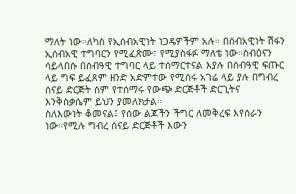ማለት ነው።ለካስ የኢሰብአዊነት ነጋዴዎችም አሉ። በሰብአዊነት ሽፋን ኢሰብአዊ ተግባርን የሚፈጽሙ፣ የሚያስፋፉ ማለቴ ነው።ስብዕናን ሳይላበሱ በሰብዓዊ ተግባር ላይ ተሰማርተናል እያሉ በሰብዓዊ ፍጡር ላይ ግፍ ይፈጸም ዘንድ አድምተው የሚሰሩ አገሬ ላይ ያሉ በግብረ ሰናይ ድርጅት ስም የተሰማሩ የውጭ ድርጅቶች ድርጊትና እንቅስቃሴም ይህን ያመለክታል።
ስለእውነት ቆመናል፤ የሰው ልጆችን ችግር ለመቅረፍ እየሰራን ነው።የሚሉ ግብረ ሰናይ ድርጅቶች እውን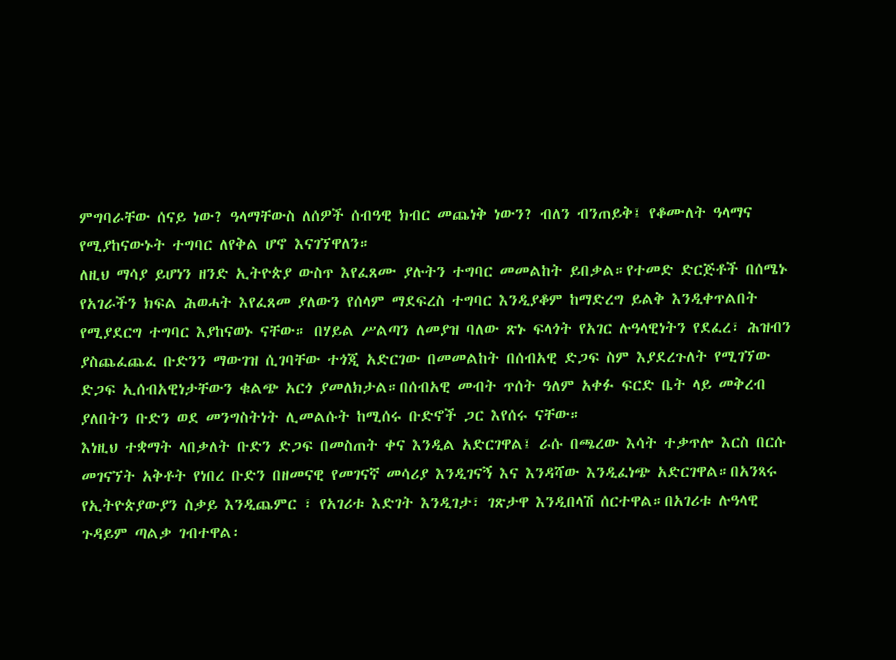ምግባራቸው ሰናይ ነው? ዓላማቸውስ ለሰዎች ሰብዓዊ ክብር መጨነቅ ነውን? ብለን ብንጠይቅ፤ የቆሙለት ዓላማና የሚያከናውኑት ተግባር ለየቅል ሆኖ እናገኘዋለን።
ለዚህ ማሳያ ይሆነን ዘንድ ኢትዮጵያ ውስጥ እየፈጸሙ ያሉትን ተግባር መመልከት ይበቃል።የተመድ ድርጅቶች በሰሜኑ የአገራችን ክፍል ሕወሓት እየፈጸመ ያለውን የሰላም ማደፍረስ ተግባር እንዲያቆም ከማድረግ ይልቅ እንዲቀጥልበት የሚያደርግ ተግባር እያከናወኑ ናቸው። በሃይል ሥልጣን ለመያዝ ባለው ጽኑ ፍላጎት የአገር ሉዓላዊነትን የደፈረ፣ ሕዝብን ያስጨፈጨፈ ቡድንን ማውገዝ ሲገባቸው ተጎጂ አድርገው በመመልከት በሰብአዊ ድጋፍ ስም እያደረጉለት የሚገኘው ድጋፍ ኢሰብአዊነታቸውን ቁልጭ አርጎ ያመለክታል።በሰብአዊ መብት ጥሰት ዓለም አቀፉ ፍርድ ቤት ላይ መቅረብ ያለበትን ቡድን ወደ መንግስትነት ሊመልሱት ከሚሰሩ ቡድኖች ጋር እየሰሩ ናቸው።
እነዚህ ተቋማት ላበቃለት ቡድን ድጋፍ በመስጠት ቀና እንዲል አድርገዋል፤ ራሱ በጫረው እሳት ተቃጥሎ እርስ በርሱ መገናኘት አቅቶት የነበረ ቡድን በዘመናዊ የመገናኛ መሳሪያ እንዲገናኝ እና እንዳሻው እንዲፈነጭ አድርገዋል።በአንጻሩ የኢትዮጵያውያን ስቃይ እንዲጨምር ፣ የአገሪቱ እድገት እንዲገታ፣ ገጽታዋ እንዲበላሽ ሰርተዋል።በአገሪቱ ሉዓላዊ ጉዳይም ጣልቃ ገብተዋል፡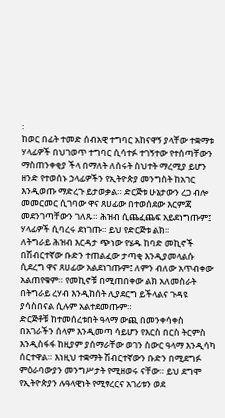፡
ከወር በፊት ተመድ ሰብአዊ ተግባር አከናዋኝ ያላቸው ተቋማቱ ሃላፊዎች በህገወጥ ተግባር ሲሳተፉ ተገኝተው የተሰጣቸውን ማስጠንቀቂያ ችላ በማለት ለሰሩት ስህተት ማረሚያ ይሆን ዘንድ የተወሰኑ ኃላፊዎችን የኢትዮጵያ መንግስት ከአገር እንዲወጡ ማድረጉ ይታወቃል። ድርጅቱ ሁኔታውን ረጋ ብሎ መመርመር ሲገባው ዋና ጸሀፊው በተወሰደው እርምጃ መደንገጣቸውን ገለጹ። ሕዝብ ሲጨፈጨፍ አይደነግጡም፤ ሃላፊዎች ሲባረሩ ደነገጡ። ይህ የድርጅቱ ልክ፡፡
ለትግራይ ሕዝብ እርዳታ ጭነው የሄዱ ከባድ መኪኖች በሽብርተኛው ቡድን ተጠልፈው ታጣቂ እንዲያመላልሱ ሲደረግ ዋና ጸሀፊው አልደነገጡም፤ ለምን ብለው አጥብቀው አልጠየቁም። የመኪኖቹ በሚጠበቀው ልክ አለመስራት በትግራይ ረሃብ እንዲከሰት ሊያደርግ ይችላልና ጉዳዩ ያሳስበናል ሲሉም አልተደመጡም።
ድርጅቶቹ ከተመሰረቱበት ዓላማ ውጪ በመንቀሳቀስ በአገራችን ሰላም እንዲመጣ ሳይሆን የእርስ በርስ ትርምስ እንዲስፋፋ ከዚያም ያሰማራቸው ወገን ስውር ዓላማ እንዲሳካ ሰርተዋል። እነዚህ ተቋማት ሽብርተኛውን ቡድን በሚደግፉ ምዕራባውያን መንግሥታት የሚዘወሩ ናቸው። ይህ ደግሞ የኢትዮጵያን ሉዓላዊነት የሚፃረርና አገሪቱን ወደ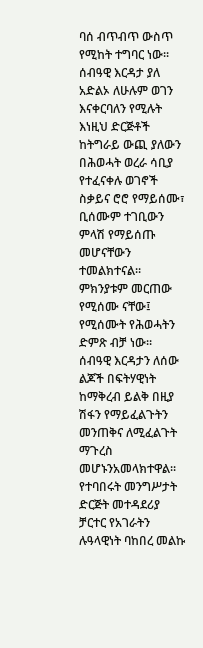ባሰ ብጥብጥ ውስጥ የሚከት ተግባር ነው፡፡
ሰብዓዊ እርዳታ ያለ አድልኦ ለሁሉም ወገን እናቀርባለን የሚሉት እነዚህ ድርጅቶች ከትግራይ ውጪ ያለውን በሕወሓት ወረራ ሳቢያ የተፈናቀሉ ወገኖች ስቃይና ሮሮ የማይሰሙ፣ ቢሰሙም ተገቢውን ምላሽ የማይሰጡ መሆናቸውን ተመልክተናል። ምክንያቱም መርጠው የሚሰሙ ናቸው፤ የሚሰሙት የሕወሓትን ድምጽ ብቻ ነው። ሰብዓዊ እርዳታን ለሰው ልጆች በፍትሃዊነት ከማቅረብ ይልቅ በዚያ ሽፋን የማይፈልጉትን መንጠቅና ለሚፈልጉት ማጉረስ መሆኑንአመላክተዋል፡፡
የተባበሩት መንግሥታት ድርጅት መተዳደሪያ ቻርተር የአገራትን ሉዓላዊነት ባከበረ መልኩ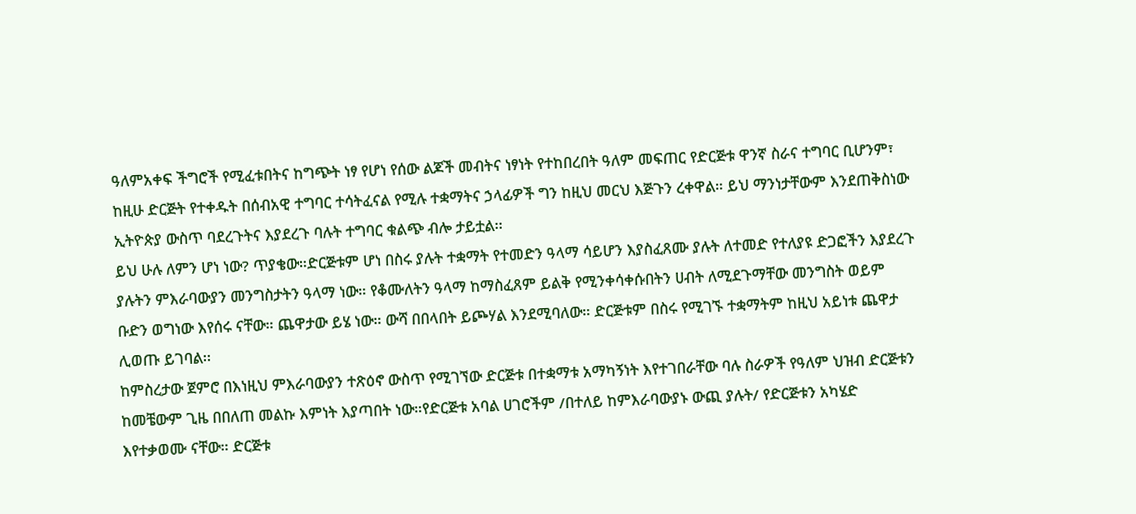ዓለምአቀፍ ችግሮች የሚፈቱበትና ከግጭት ነፃ የሆነ የሰው ልጆች መብትና ነፃነት የተከበረበት ዓለም መፍጠር የድርጅቱ ዋንኛ ስራና ተግባር ቢሆንም፣ ከዚሁ ድርጅት የተቀዱት በሰብአዊ ተግባር ተሳትፈናል የሚሉ ተቋማትና ኃላፊዎች ግን ከዚህ መርህ እጅጉን ረቀዋል። ይህ ማንነታቸውም እንደጠቅስነው ኢትዮጵያ ውስጥ ባደረጉትና እያደረጉ ባሉት ተግባር ቁልጭ ብሎ ታይቷል፡፡
ይህ ሁሉ ለምን ሆነ ነው? ጥያቄው።ድርጅቱም ሆነ በስሩ ያሉት ተቋማት የተመድን ዓላማ ሳይሆን እያስፈጸሙ ያሉት ለተመድ የተለያዩ ድጋፎችን እያደረጉ ያሉትን ምእራባውያን መንግስታትን ዓላማ ነው። የቆሙለትን ዓላማ ከማስፈጸም ይልቅ የሚንቀሳቀሱበትን ሀብት ለሚደጉማቸው መንግስት ወይም ቡድን ወግነው እየሰሩ ናቸው። ጨዋታው ይሄ ነው። ውሻ በበላበት ይጮሃል እንደሚባለው። ድርጅቱም በስሩ የሚገኙ ተቋማትም ከዚህ አይነቱ ጨዋታ ሊወጡ ይገባል፡፡
ከምስረታው ጀምሮ በእነዚህ ምእራባውያን ተጽዕኖ ውስጥ የሚገኘው ድርጅቱ በተቋማቱ አማካኝነት እየተገበራቸው ባሉ ስራዎች የዓለም ህዝብ ድርጅቱን ከመቼውም ጊዜ በበለጠ መልኩ እምነት እያጣበት ነው።የድርጅቱ አባል ሀገሮችም /በተለይ ከምእራባውያኑ ውጪ ያሉት/ የድርጅቱን አካሄድ እየተቃወሙ ናቸው። ድርጅቱ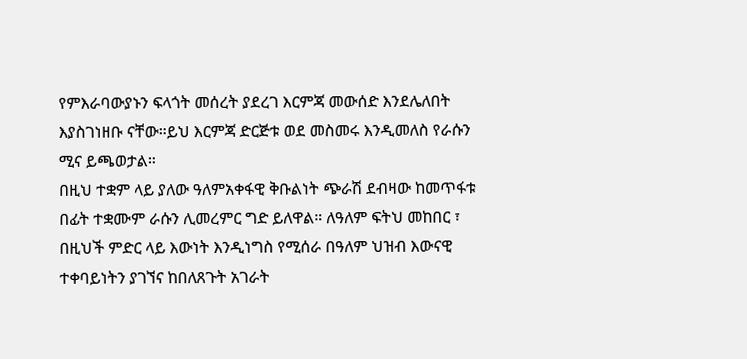የምእራባውያኑን ፍላጎት መሰረት ያደረገ እርምጃ መውሰድ እንደሌለበት እያስገነዘቡ ናቸው።ይህ እርምጃ ድርጅቱ ወደ መስመሩ እንዲመለስ የራሱን ሚና ይጫወታል።
በዚህ ተቋም ላይ ያለው ዓለምአቀፋዊ ቅቡልነት ጭራሽ ደብዛው ከመጥፋቱ በፊት ተቋሙም ራሱን ሊመረምር ግድ ይለዋል። ለዓለም ፍትህ መከበር ፣ በዚህች ምድር ላይ እውነት እንዲነግስ የሚሰራ በዓለም ህዝብ እውናዊ ተቀባይነትን ያገኘና ከበለጸጉት አገራት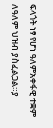ፍላጎት ነፃ የሆነ ዓለምአቀፋዊ ተቋም ለዓለም ህዝብ ያስፈልጋል።ያ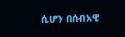ሲሆን በሰብአዊ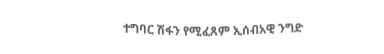ተግባር ሽፋን የሚፈጸም ኢሰብአዊ ንግድ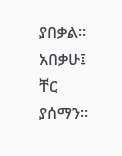ያበቃል። አበቃሁ፤ ቸር ያሰማን።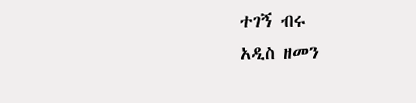ተገኝ ብሩ
አዲስ ዘመን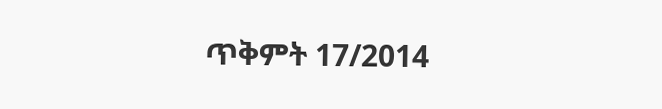ጥቅምት 17/2014